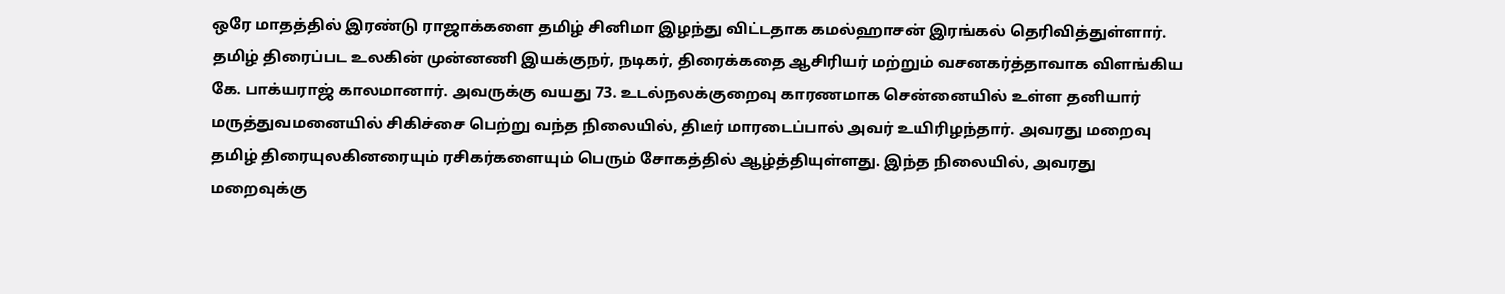ஒரே மாதத்தில் இரண்டு ராஜாக்களை தமிழ் சினிமா இழந்து விட்டதாக கமல்ஹாசன் இரங்கல் தெரிவித்துள்ளார். தமிழ் திரைப்பட உலகின் முன்னணி இயக்குநர், நடிகர், திரைக்கதை ஆசிரியர் மற்றும் வசனகர்த்தாவாக விளங்கிய கே. பாக்யராஜ் காலமானார். அவருக்கு வயது 73. உடல்நலக்குறைவு காரணமாக சென்னையில் உள்ள தனியார் மருத்துவமனையில் சிகிச்சை பெற்று வந்த நிலையில், திடீர் மாரடைப்பால் அவர் உயிரிழந்தார். அவரது மறைவு தமிழ் திரையுலகினரையும் ரசிகர்களையும் பெரும் சோகத்தில் ஆழ்த்தியுள்ளது. இந்த நிலையில், அவரது மறைவுக்கு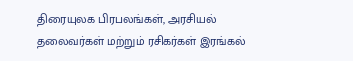திரையுலக பிரபலங்கள், அரசியல் தலைவர்கள் மற்றும் ரசிகர்கள் இரங்கல்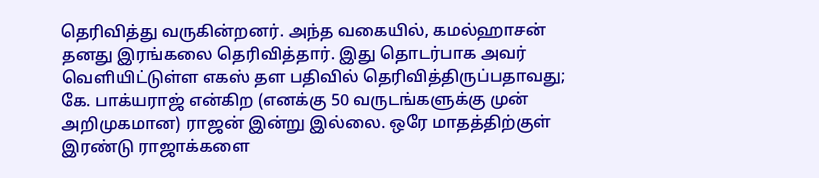தெரிவித்து வருகின்றனர். அந்த வகையில், கமல்ஹாசன் தனது இரங்கலை தெரிவித்தார். இது தொடர்பாக அவர் வெளியிட்டுள்ள எகஸ் தள பதிவில் தெரிவித்திருப்பதாவது; கே. பாக்யராஜ் என்கிற (எனக்கு 50 வருடங்களுக்கு முன் அறிமுகமான) ராஜன் இன்று இல்லை. ஒரே மாதத்திற்குள் இரண்டு ராஜாக்களை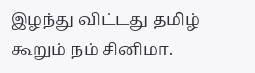இழந்து விட்டது தமிழ் கூறும் நம் சினிமா.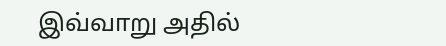இவ்வாறு அதில்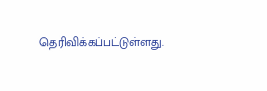தெரிவிக்கப்பட்டுள்ளது.